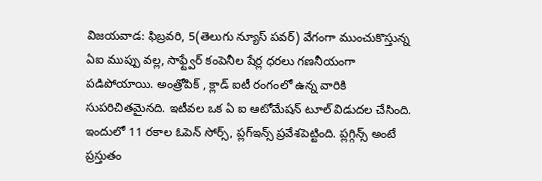విజయవాడ: ఫిబ్రవరి, 5(తెలుగు న్యూస్ పవర్) వేగంగా ముంచుకొస్తున్న ఏఐ ముప్పు వల్ల, సాఫ్ట్వేర్ కంపెనీల షేర్ల ధరలు గణనీయంగా పడిపోయాయి. అంత్రోపిక్ , క్లాడ్ ఐటీ రంగంలో ఉన్న వారికి సుపరిచితమైనది. ఇటీవల ఒక ఏ ఐ ఆటోమేషన్ టూల్ విడుదల చేసింది. ఇందులో 11 రకాల ఓపెన్ సోర్స్, ప్లగ్ఇన్స్ ప్రవేశపెట్టింది. ప్లగ్గిన్స్ అంటే ప్రస్తుతం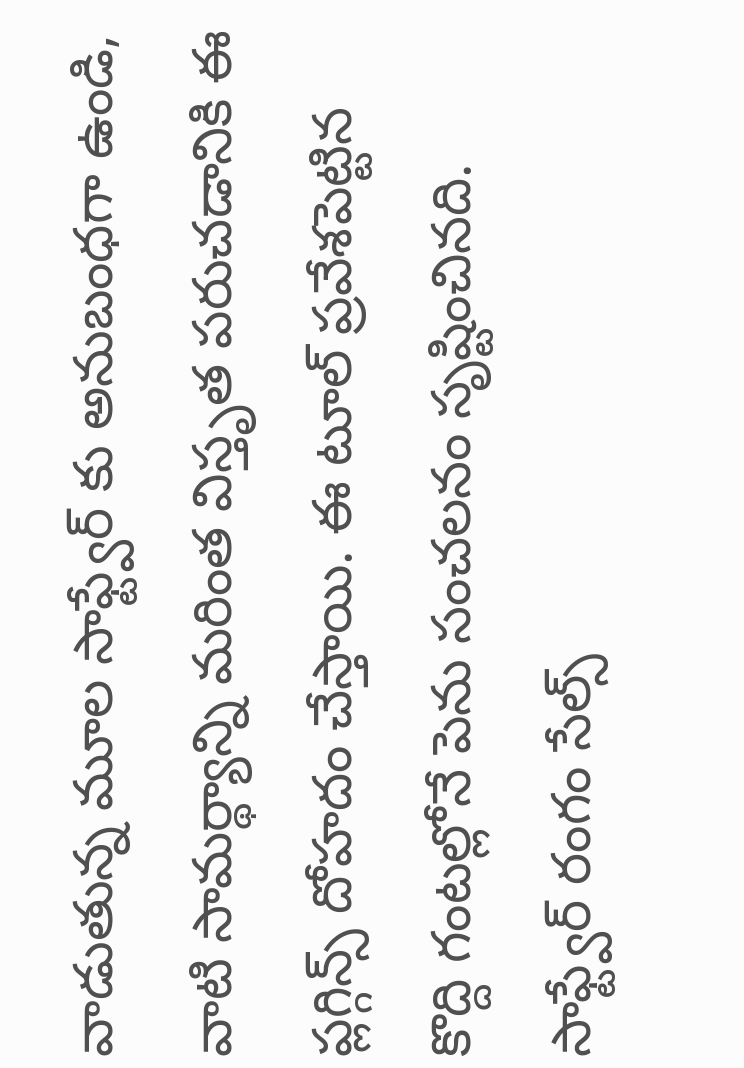వాడుతున్న మూల సాఫ్ట్వేర్ కు అనుబంధగా ఉండి, వాటి సామర్థ్యాన్ని మరింత విస్తృత పరుచడానికి ఈ ప్లగ్గిన్స్ దోహదం చేస్తాయి. ఈ టూల్ ప్రవేశపెట్టిన కొద్ది గంటల్లోనే పెను సంచలనం సృష్టించినది. సాఫ్ట్వేర్ రంగం సేల్స్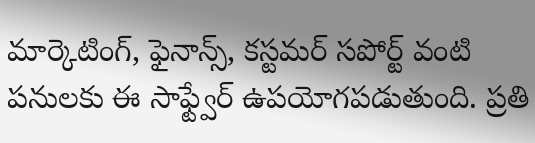మార్కెటింగ్, ఫైనాన్స్, కస్టమర్ సపోర్ట్ వంటి పనులకు ఈ సాఫ్ట్వేర్ ఉపయోగపడుతుంది. ప్రతి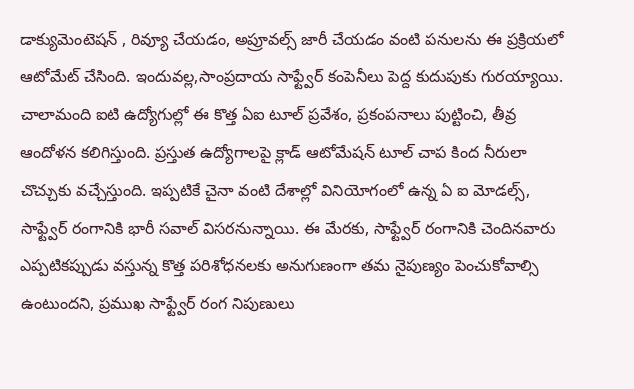డాక్యుమెంటెషన్ , రివ్యూ చేయడం, అప్రూవల్స్ జారీ చేయడం వంటి పనులను ఈ ప్రక్రియలో ఆటోమేట్ చేసింది. ఇందువల్ల,సాంప్రదాయ సాఫ్ట్వేర్ కంపెనీలు పెద్ద కుదుపుకు గురయ్యాయి. చాలామంది ఐటి ఉద్యోగుల్లో ఈ కొత్త ఏఐ టూల్ ప్రవేశం, ప్రకంపనాలు పుట్టించి, తీవ్ర ఆందోళన కలిగిస్తుంది. ప్రస్తుత ఉద్యోగాలపై క్లాడ్ ఆటోమేషన్ టూల్ చాప కింద నీరులా చొచ్చుకు వచ్చేస్తుంది. ఇప్పటికే చైనా వంటి దేశాల్లో వినియోగంలో ఉన్న ఏ ఐ మోడల్స్, సాఫ్ట్వేర్ రంగానికి భారీ సవాల్ విసరనున్నాయి. ఈ మేరకు, సాఫ్ట్వేర్ రంగానికి చెందినవారు ఎప్పటికప్పుడు వస్తున్న కొత్త పరిశోధనలకు అనుగుణంగా తమ నైపుణ్యం పెంచుకోవాల్సి ఉంటుందని, ప్రముఖ సాఫ్ట్వేర్ రంగ నిపుణులు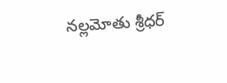నల్లమోతు శ్రీధర్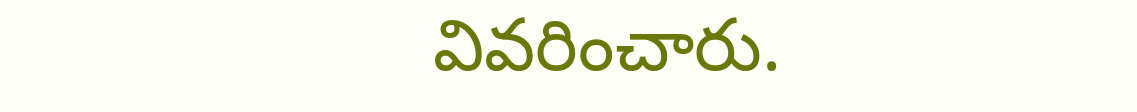వివరించారు.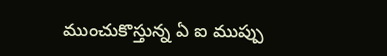ముంచుకొస్తున్న ఏ ఐ ముప్పు